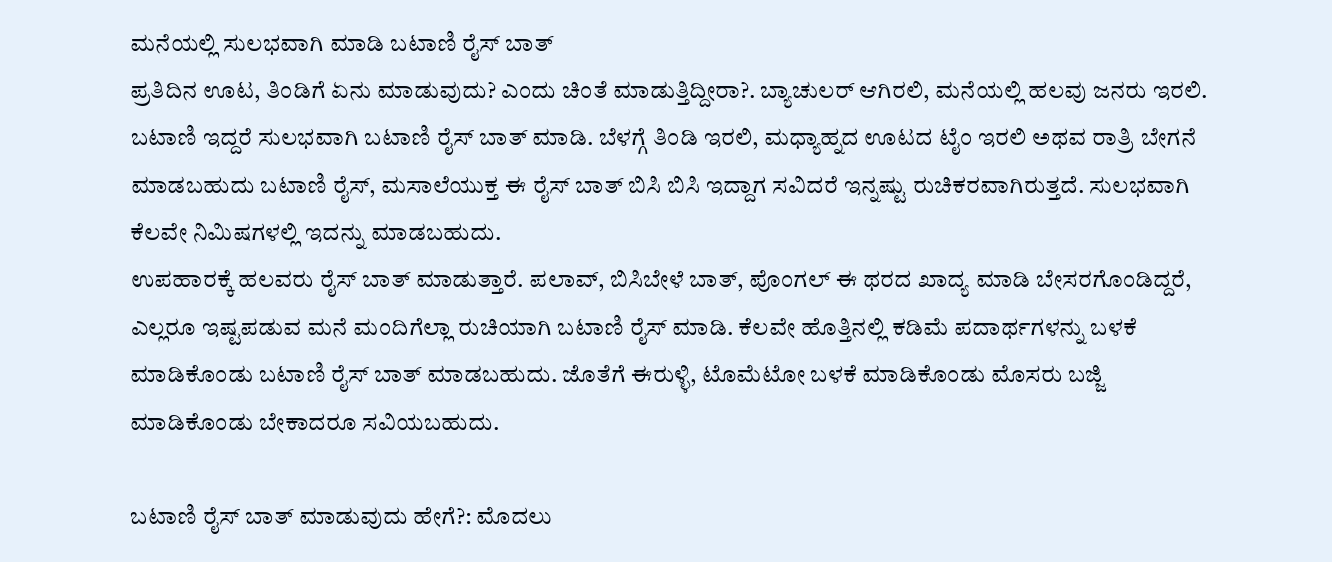ಮನೆಯಲ್ಲಿ ಸುಲಭವಾಗಿ ಮಾಡಿ ಬಟಾಣಿ ರೈಸ್ ಬಾತ್
ಪ್ರತಿದಿನ ಊಟ, ತಿಂಡಿಗೆ ಏನು ಮಾಡುವುದು? ಎಂದು ಚಿಂತೆ ಮಾಡುತ್ತಿದ್ದೀರಾ?. ಬ್ಯಾಚುಲರ್ ಆಗಿರಲಿ, ಮನೆಯಲ್ಲಿ ಹಲವು ಜನರು ಇರಲಿ. ಬಟಾಣಿ ಇದ್ದರೆ ಸುಲಭವಾಗಿ ಬಟಾಣಿ ರೈಸ್ ಬಾತ್ ಮಾಡಿ. ಬೆಳಗ್ಗೆ ತಿಂಡಿ ಇರಲಿ, ಮಧ್ಯಾಹ್ನದ ಊಟದ ಟೈಂ ಇರಲಿ ಅಥವ ರಾತ್ರಿ ಬೇಗನೆ ಮಾಡಬಹುದು ಬಟಾಣಿ ರೈಸ್, ಮಸಾಲೆಯುಕ್ತ ಈ ರೈಸ್ ಬಾತ್ ಬಿಸಿ ಬಿಸಿ ಇದ್ದಾಗ ಸವಿದರೆ ಇನ್ನಷ್ಟು ರುಚಿಕರವಾಗಿರುತ್ತದೆ. ಸುಲಭವಾಗಿ ಕೆಲವೇ ನಿಮಿಷಗಳಲ್ಲಿ ಇದನ್ನು ಮಾಡಬಹುದು.
ಉಪಹಾರಕ್ಕೆ ಹಲವರು ರೈಸ್ ಬಾತ್ ಮಾಡುತ್ತಾರೆ. ಪಲಾವ್, ಬಿಸಿಬೇಳೆ ಬಾತ್, ಪೊಂಗಲ್ ಈ ಥರದ ಖಾದ್ಯ ಮಾಡಿ ಬೇಸರಗೊಂಡಿದ್ದರೆ, ಎಲ್ಲರೂ ಇಷ್ಟಪಡುವ ಮನೆ ಮಂದಿಗೆಲ್ಲಾ ರುಚಿಯಾಗಿ ಬಟಾಣಿ ರೈಸ್ ಮಾಡಿ. ಕೆಲವೇ ಹೊತ್ತಿನಲ್ಲಿ ಕಡಿಮೆ ಪದಾರ್ಥಗಳನ್ನು ಬಳಕೆ ಮಾಡಿಕೊಂಡು ಬಟಾಣಿ ರೈಸ್ ಬಾತ್ ಮಾಡಬಹುದು. ಜೊತೆಗೆ ಈರುಳ್ಳಿ, ಟೊಮೆಟೋ ಬಳಕೆ ಮಾಡಿಕೊಂಡು ಮೊಸರು ಬಜ್ಜಿ ಮಾಡಿಕೊಂಡು ಬೇಕಾದರೂ ಸವಿಯಬಹುದು.

ಬಟಾಣಿ ರೈಸ್ ಬಾತ್ ಮಾಡುವುದು ಹೇಗೆ?: ಮೊದಲು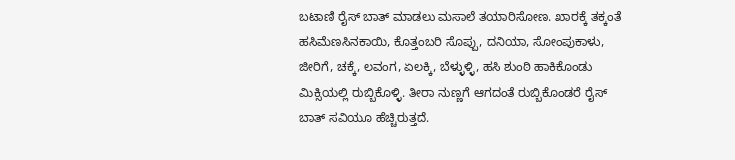ಬಟಾಣಿ ರೈಸ್ ಬಾತ್ ಮಾಡಲು ಮಸಾಲೆ ತಯಾರಿಸೋಣ. ಖಾರಕ್ಕೆ ತಕ್ಕಂತೆ ಹಸಿಮೆಣಸಿನಕಾಯಿ, ಕೊತ್ತಂಬರಿ ಸೊಪ್ಪು, ದನಿಯಾ, ಸೋಂಪುಕಾಳು, ಜೀರಿಗೆ, ಚಕ್ಕೆ, ಲವಂಗ, ಏಲಕ್ಕಿ, ಬೆಳ್ಳುಳ್ಳಿ, ಹಸಿ ಶುಂಠಿ ಹಾಕಿಕೊಂಡು ಮಿಕ್ಸಿಯಲ್ಲಿ ರುಬ್ಬಿಕೊಳ್ಳಿ. ತೀರಾ ನುಣ್ಣಗೆ ಆಗದಂತೆ ರುಬ್ಬಿಕೊಂಡರೆ ರೈಸ್ ಬಾತ್ ಸವಿಯೂ ಹೆಚ್ಚಿರುತ್ತದೆ.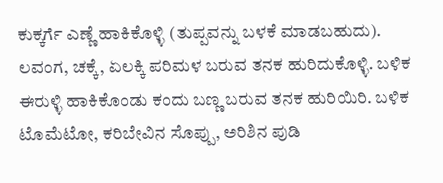ಕುಕ್ಕರ್ಗೆ ಎಣ್ಣೆ ಹಾಕಿಕೊಳ್ಳಿ (ತುಪ್ಪವನ್ನು ಬಳಕೆ ಮಾಡಬಹುದು). ಲವಂಗ, ಚಕ್ಕೆ, ಏಲಕ್ಕಿ ಪರಿಮಳ ಬರುವ ತನಕ ಹುರಿದುಕೊಳ್ಳಿ. ಬಳಿಕ ಈರುಳ್ಳಿ ಹಾಕಿಕೊಂಡು ಕಂದು ಬಣ್ಣ ಬರುವ ತನಕ ಹುರಿಯಿರಿ. ಬಳಿಕ ಟೊಮೆಟೋ, ಕರಿಬೇವಿನ ಸೊಪ್ಪು, ಅರಿಶಿನ ಪುಡಿ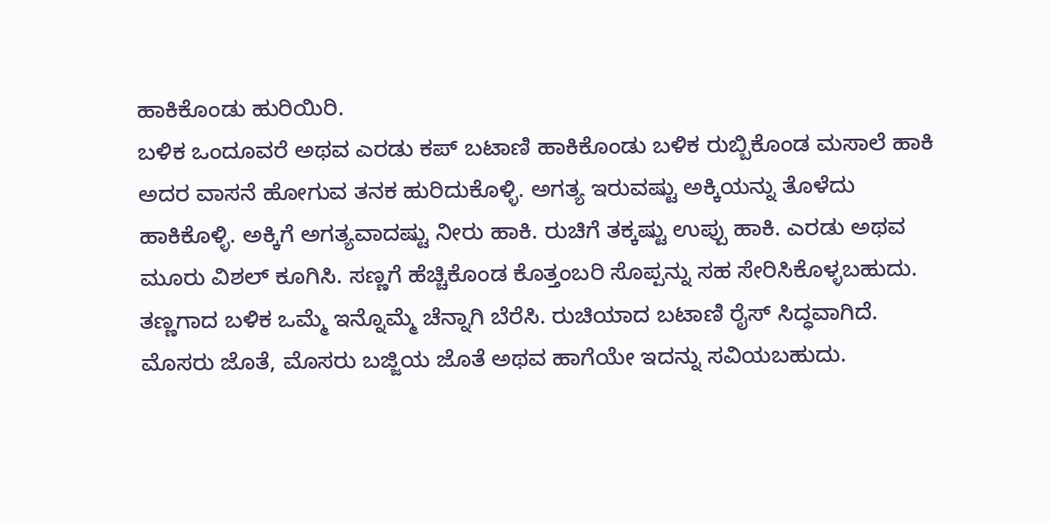ಹಾಕಿಕೊಂಡು ಹುರಿಯಿರಿ.
ಬಳಿಕ ಒಂದೂವರೆ ಅಥವ ಎರಡು ಕಪ್ ಬಟಾಣಿ ಹಾಕಿಕೊಂಡು ಬಳಿಕ ರುಬ್ಬಿಕೊಂಡ ಮಸಾಲೆ ಹಾಕಿ ಅದರ ವಾಸನೆ ಹೋಗುವ ತನಕ ಹುರಿದುಕೊಳ್ಳಿ. ಅಗತ್ಯ ಇರುವಷ್ಟು ಅಕ್ಕಿಯನ್ನು ತೊಳೆದು ಹಾಕಿಕೊಳ್ಳಿ. ಅಕ್ಕಿಗೆ ಅಗತ್ಯವಾದಷ್ಟು ನೀರು ಹಾಕಿ. ರುಚಿಗೆ ತಕ್ಕಷ್ಟು ಉಪ್ಪು ಹಾಕಿ. ಎರಡು ಅಥವ ಮೂರು ವಿಶಲ್ ಕೂಗಿಸಿ. ಸಣ್ಣಗೆ ಹೆಚ್ಚಿಕೊಂಡ ಕೊತ್ತಂಬರಿ ಸೊಪ್ಪನ್ನು ಸಹ ಸೇರಿಸಿಕೊಳ್ಳಬಹುದು.
ತಣ್ಣಗಾದ ಬಳಿಕ ಒಮ್ಮೆ ಇನ್ನೊಮ್ಮೆ ಚೆನ್ನಾಗಿ ಬೆರೆಸಿ. ರುಚಿಯಾದ ಬಟಾಣಿ ರೈಸ್ ಸಿದ್ಧವಾಗಿದೆ. ಮೊಸರು ಜೊತೆ, ಮೊಸರು ಬಜ್ಜಿಯ ಜೊತೆ ಅಥವ ಹಾಗೆಯೇ ಇದನ್ನು ಸವಿಯಬಹುದು.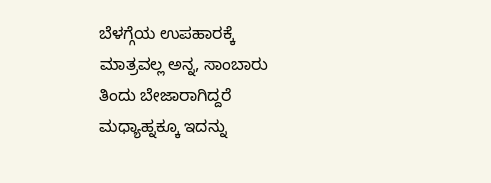ಬೆಳಗ್ಗೆಯ ಉಪಹಾರಕ್ಕೆ ಮಾತ್ರವಲ್ಲ ಅನ್ನ, ಸಾಂಬಾರು ತಿಂದು ಬೇಜಾರಾಗಿದ್ದರೆ ಮಧ್ಯಾಹ್ನಕ್ಕೂ ಇದನ್ನು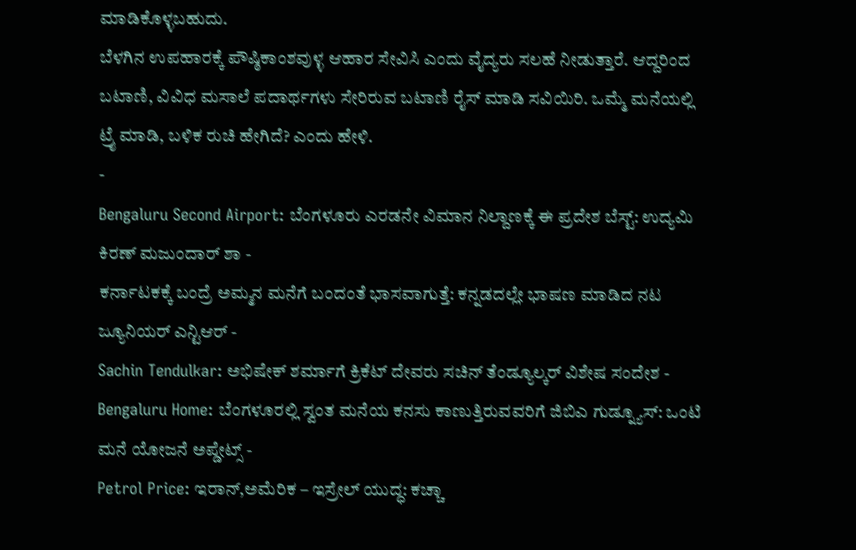ಮಾಡಿಕೊಳ್ಳಬಹುದು.
ಬೆಳಗಿನ ಉಪಹಾರಕ್ಕೆ ಪೌಷ್ಠಿಕಾಂಶವುಳ್ಳ ಆಹಾರ ಸೇವಿಸಿ ಎಂದು ವೈದ್ಯರು ಸಲಹೆ ನೀಡುತ್ತಾರೆ. ಆದ್ದರಿಂದ ಬಟಾಣಿ, ವಿವಿಧ ಮಸಾಲೆ ಪದಾರ್ಥಗಳು ಸೇರಿರುವ ಬಟಾಣಿ ರೈಸ್ ಮಾಡಿ ಸವಿಯಿರಿ. ಒಮ್ಮೆ ಮನೆಯಲ್ಲಿ ಟ್ರೈ ಮಾಡಿ, ಬಳಿಕ ರುಚಿ ಹೇಗಿದೆ? ಎಂದು ಹೇಳಿ.
-
Bengaluru Second Airport: ಬೆಂಗಳೂರು ಎರಡನೇ ವಿಮಾನ ನಿಲ್ದಾಣಕ್ಕೆ ಈ ಪ್ರದೇಶ ಬೆಸ್ಟ್: ಉದ್ಯಮಿ ಕಿರಣ್ ಮಜುಂದಾರ್ ಶಾ -
ಕರ್ನಾಟಕಕ್ಕೆ ಬಂದ್ರೆ ಅಮ್ಮನ ಮನೆಗೆ ಬಂದಂತೆ ಭಾಸವಾಗುತ್ತೆ: ಕನ್ನಡದಲ್ಲೇ ಭಾಷಣ ಮಾಡಿದ ನಟ ಜ್ಯೂನಿಯರ್ ಎನ್ಟಿಆರ್ -
Sachin Tendulkar: ಅಭಿಷೇಕ್ ಶರ್ಮಾಗೆ ಕ್ರಿಕೆಟ್ ದೇವರು ಸಚಿನ್ ತೆಂಡ್ಯೂಲ್ಕರ್ ವಿಶೇಷ ಸಂದೇಶ -
Bengaluru Home: ಬೆಂಗಳೂರಲ್ಲಿ ಸ್ವಂತ ಮನೆಯ ಕನಸು ಕಾಣುತ್ತಿರುವವರಿಗೆ ಜಿಬಿಎ ಗುಡ್ನ್ಯೂಸ್: ಒಂಟಿ ಮನೆ ಯೋಜನೆ ಅಪ್ಡೇಟ್ಸ್ -
Petrol Price: ಇರಾನ್,ಅಮೆರಿಕ – ಇಸ್ರೇಲ್ ಯುದ್ಧ: ಕಚ್ಚಾ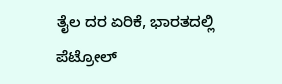ತೈಲ ದರ ಏರಿಕೆ, ಭಾರತದಲ್ಲಿ ಪೆಟ್ರೋಲ್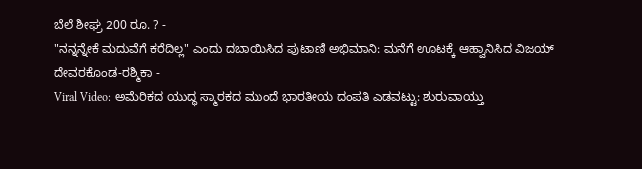ಬೆಲೆ ಶೀಘ್ರ 200 ರೂ. ? -
"ನನ್ನನ್ನೇಕೆ ಮದುವೆಗೆ ಕರೆದಿಲ್ಲ" ಎಂದು ದಬಾಯಿಸಿದ ಪುಟಾಣಿ ಅಭಿಮಾನಿ: ಮನೆಗೆ ಊಟಕ್ಕೆ ಆಹ್ವಾನಿಸಿದ ವಿಜಯ್ ದೇವರಕೊಂಡ-ರಶ್ಮಿಕಾ -
Viral Video: ಅಮೆರಿಕದ ಯುದ್ಧ ಸ್ಮಾರಕದ ಮುಂದೆ ಭಾರತೀಯ ದಂಪತಿ ಎಡವಟ್ಟು: ಶುರುವಾಯ್ತು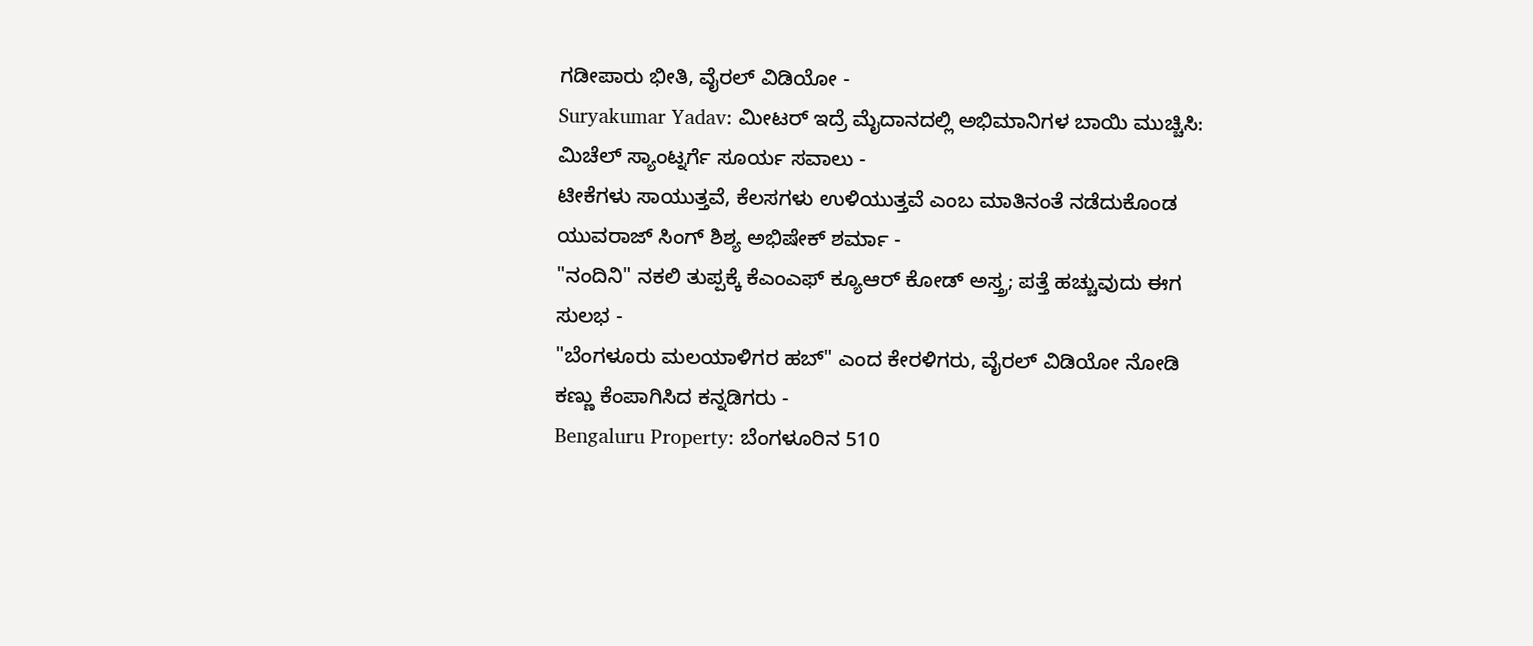ಗಡೀಪಾರು ಭೀತಿ, ವೈರಲ್ ವಿಡಿಯೋ -
Suryakumar Yadav: ಮೀಟರ್ ಇದ್ರೆ ಮೈದಾನದಲ್ಲಿ ಅಭಿಮಾನಿಗಳ ಬಾಯಿ ಮುಚ್ಚಿಸಿ: ಮಿಚೆಲ್ ಸ್ಯಾಂಟ್ನರ್ಗೆ ಸೂರ್ಯ ಸವಾಲು -
ಟೀಕೆಗಳು ಸಾಯುತ್ತವೆ, ಕೆಲಸಗಳು ಉಳಿಯುತ್ತವೆ ಎಂಬ ಮಾತಿನಂತೆ ನಡೆದುಕೊಂಡ ಯುವರಾಜ್ ಸಿಂಗ್ ಶಿಶ್ಯ ಅಭಿಷೇಕ್ ಶರ್ಮಾ -
"ನಂದಿನಿ" ನಕಲಿ ತುಪ್ಪಕ್ಕೆ ಕೆಎಂಎಫ್ ಕ್ಯೂಆರ್ ಕೋಡ್ ಅಸ್ತ್ರ; ಪತ್ತೆ ಹಚ್ಚುವುದು ಈಗ ಸುಲಭ -
"ಬೆಂಗಳೂರು ಮಲಯಾಳಿಗರ ಹಬ್" ಎಂದ ಕೇರಳಿಗರು, ವೈರಲ್ ವಿಡಿಯೋ ನೋಡಿ ಕಣ್ಣು ಕೆಂಪಾಗಿಸಿದ ಕನ್ನಡಿಗರು -
Bengaluru Property: ಬೆಂಗಳೂರಿನ 510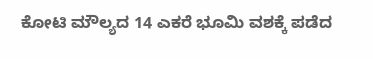ಕೋಟಿ ಮೌಲ್ಯದ 14 ಎಕರೆ ಭೂಮಿ ವಶಕ್ಕೆ ಪಡೆದ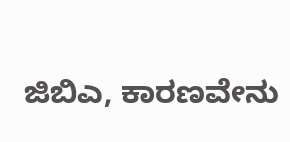ಜಿಬಿಎ, ಕಾರಣವೇನು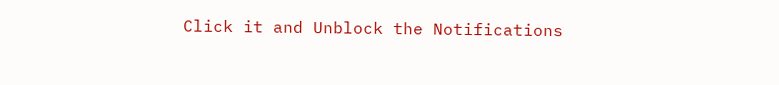Click it and Unblock the Notifications